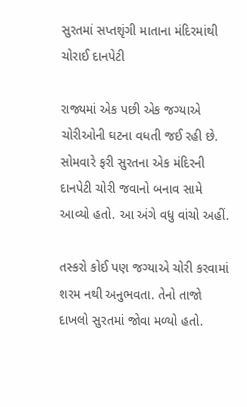સુરતમાં સપ્તશૃંગી માતાના મંદિરમાંથી ચોરાઈ દાનપેટી

રાજ્યમાં એક પછી એક જગ્યાએ ચોરીઓની ઘટના વધતી જઈ રહી છે. સોમવારે ફરી સુરતના એક મંદિરની દાનપેટી ચોરી જવાનો બનાવ સામે આવ્યો હતો. આ અંગે વધુ વાંચો અહીં.

તસ્કરો કોઈ પણ જગ્યાએ ચોરી કરવામાં શરમ નથી અનુભવતા. તેનો તાજો દાખલો સુરતમાં જોવા મળ્યો હતો.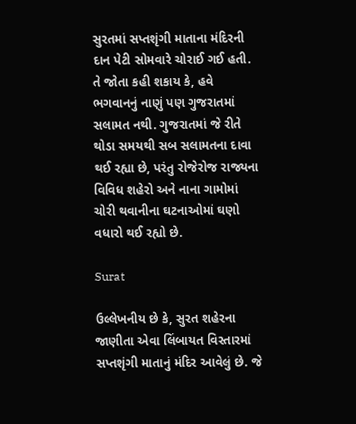સુરતમાં સપ્તશૃંગી માતાના મંદિરની દાન પેટી સોમવારે ચોરાઈ ગઈ હતી. તે જોતા કહી શકાય કે, હવે ભગવાનનું નાણું પણ ગુજરાતમાં સલામત નથી. ગુજરાતમાં જે રીતે થોડા સમયથી સબ સલામતના દાવા થઈ રહ્યા છે, પરંતુ રોજેરોજ રાજ્યના વિવિધ શહેરો અને નાના ગામોમાં ચોરી થવાનીના ઘટનાઓમાં ઘણો વધારો થઈ રહ્યો છે.

Surat

ઉલ્લેખનીય છે કે, સુરત શહેરના જાણીતા એવા લિંબાયત વિસ્તારમાં સપ્તશૃંગી માતાનું મંદિર આવેલું છે. જે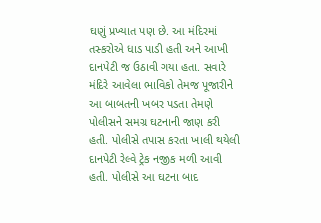ઘણું પ્રખ્યાત પણ છે. આ મંદિરમાં તસ્કરોએ ધાડ પાડી હતી અને આખી દાનપેટી જ ઉઠાવી ગયા હતા. સવારે મંદિરે આવેલા ભાવિકો તેમજ પૂજારીને આ બાબતની ખબર પડતા તેમણે પોલીસને સમગ્ર ઘટનાની જાણ કરી હતી. પોલીસે તપાસ કરતા ખાલી થયેલી દાનપેટી રેલ્વે ટ્રેક નજીક મળી આવી હતી. પોલીસે આ ઘટના બાદ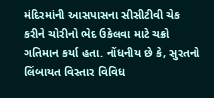મંદિરમાંની આસપાસના સીસીટીવી ચેક કરીને ચોરીનો ભેદ ઉકેલવા માટે ચક્રો ગતિમાન કર્યા હતા. નોંધનીય છે કે, સુરતનો લિંબાયત વિસ્તાર વિવિધ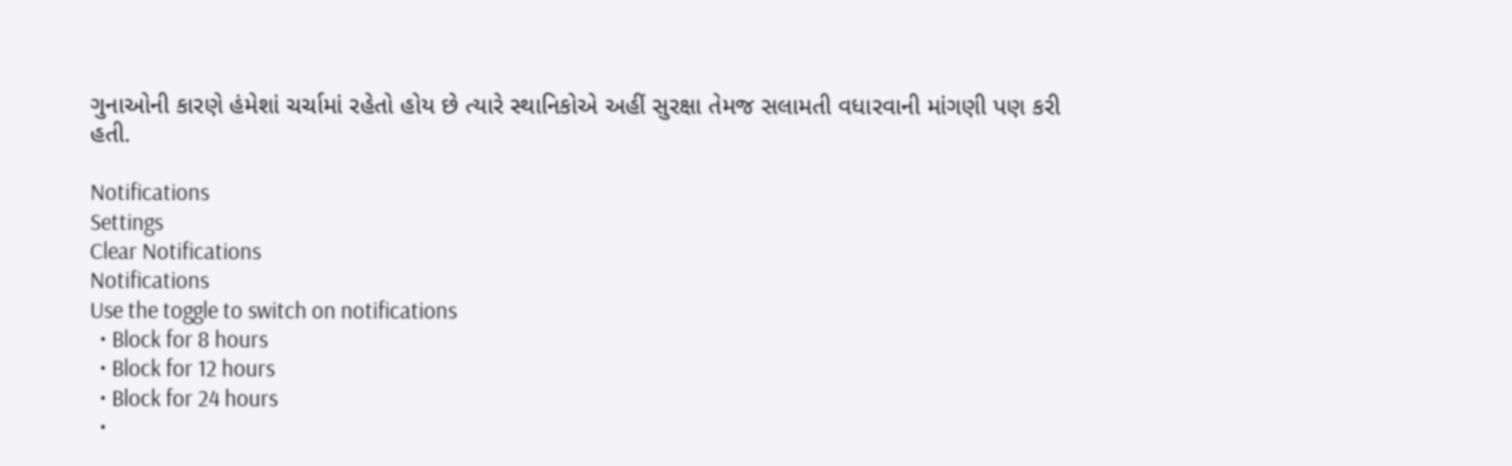ગુનાઓની કારણે હંમેશાં ચર્ચામાં રહેતો હોય છે ત્યારે સ્થાનિકોએ અહીં સુરક્ષા તેમજ સલામતી વધારવાની માંગણી પણ કરી હતી.

Notifications
Settings
Clear Notifications
Notifications
Use the toggle to switch on notifications
  • Block for 8 hours
  • Block for 12 hours
  • Block for 24 hours
  •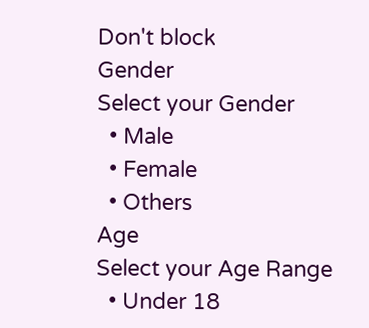Don't block
Gender
Select your Gender
  • Male
  • Female
  • Others
Age
Select your Age Range
  • Under 18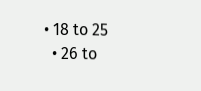• 18 to 25
  • 26 to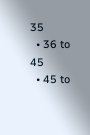35
  • 36 to 45
  • 45 to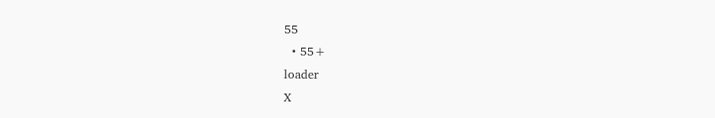55
  • 55+
loader
X